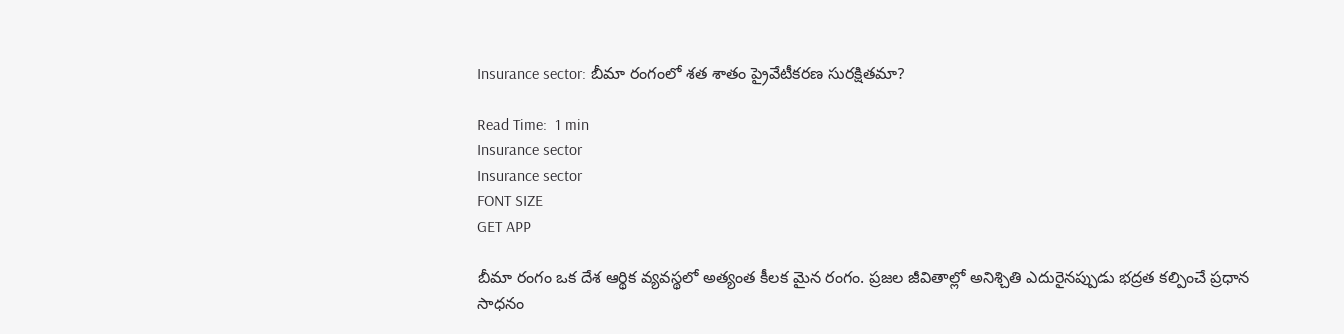Insurance sector: బీమా రంగంలో శత శాతం ప్రైవేటీకరణ సురక్షితమా?

Read Time:  1 min
Insurance sector
Insurance sector
FONT SIZE
GET APP

బీమా రంగం ఒక దేశ ఆర్థిక వ్యవస్థలో అత్యంత కీలక మైన రంగం. ప్రజల జీవితాల్లో అనిశ్చితి ఎదురైనప్పుడు భద్రత కల్పించే ప్రధాన సాధనం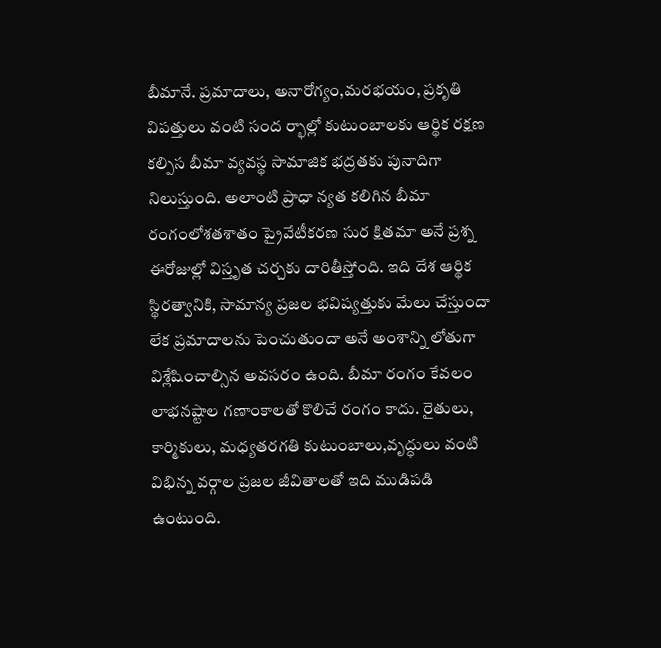బీమానే. ప్రమాదాలు, అనారోగ్యం,మరభయం, ప్రకృతి విపత్తులు వంటి సంద ర్భాల్లో కుటుంబాలకు ఆర్థిక రక్షణ కల్పిస బీమా వ్యవస్థ సామాజిక భద్రతకు పునాదిగా నిలుస్తుంది. అలాంటి ప్రాధా న్యత కలిగిన బీమా రంగంలోశతశాతం ప్రైవేటీకరణ సుర క్షితమా అనే ప్రశ్న ఈరోజుల్లో విస్తృత చర్చకు దారితీస్తోంది. ఇది దేశ ఆర్థిక స్థిరత్వానికి, సామాన్య ప్రజల భవిష్యత్తుకు మేలు చేస్తుందా లేక ప్రమాదాలను పెంచుతుందా అనే అంశాన్ని లోతుగా విశ్లేషించాల్సిన అవసరం ఉంది. బీమా రంగం కేవలం లాభనష్టాల గణాంకాలతో కొలిచే రంగం కాదు. రైతులు, కార్మికులు, మధ్యతరగతి కుటుంబాలు,వృద్ధులు వంటి విభిన్న వర్గాల ప్రజల జీవితాలతో ఇది ముడిపడి ఉంటుంది.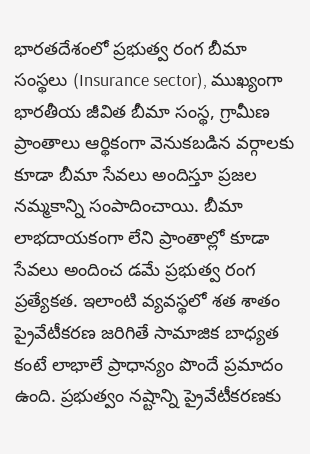భారతదేశంలో ప్రభుత్వ రంగ బీమా సంస్థలు (Insurance sector), ముఖ్యంగా భారతీయ జీవిత బీమా సంస్థ, గ్రామీణ ప్రాంతాలు ఆర్థికంగా వెనుకబడిన వర్గాలకు కూడా బీమా సేవలు అందిస్తూ ప్రజల నమ్మకాన్ని సంపాదించాయి. బీమా లాభదాయకంగా లేని ప్రాంతాల్లో కూడా సేవలు అందించ డమే ప్రభుత్వ రంగ ప్రత్యేకత. ఇలాంటి వ్యవస్థలో శత శాతం ప్రైవేటీకరణ జరిగితే సామాజిక బాధ్యత కంటే లాభాలే ప్రాధాన్యం పొందే ప్రమాదం ఉంది. ప్రభుత్వం నష్టాన్ని ప్రైవేటీకరణకు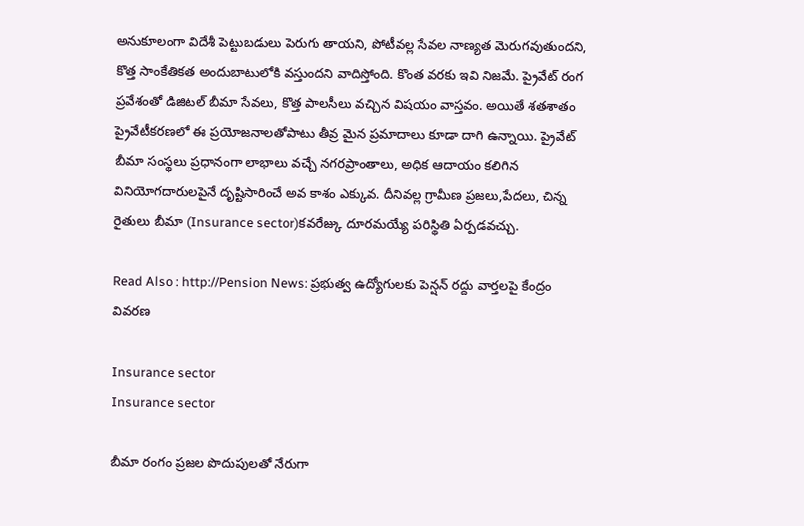అనుకూలంగా విదేశీ పెట్టుబడులు పెరుగు తాయని, పోటీవల్ల సేవల నాణ్యత మెరుగవుతుందని, కొత్త సాంకేతికత అందుబాటులోకి వస్తుందని వాదిస్తోంది. కొంత వరకు ఇవి నిజమే. ప్రైవేట్ రంగ ప్రవేశంతో డిజిటల్ బీమా సేవలు, కొత్త పాలసీలు వచ్చిన విషయం వాస్తవం. అయితే శతశాతం ప్రైవేటీకరణలో ఈ ప్రయోజనాలతోపాటు తీవ్ర మైన ప్రమాదాలు కూడా దాగి ఉన్నాయి. ప్రైవేట్ బీమా సంస్థలు ప్రధానంగా లాభాలు వచ్చే నగరప్రాంతాలు, అధిక ఆదాయం కలిగిన వినియోగదారులపైనే దృష్టిసారించే అవ కాశం ఎక్కువ. దీనివల్ల గ్రామీణ ప్రజలు,పేదలు, చిన్న రైతులు బీమా (Insurance sector)కవరేజ్కు దూరమయ్యే పరిస్థితి ఏర్పడవచ్చు.

Read Also : http://Pension News: ప్రభుత్వ ఉద్యోగులకు పెన్షన్ రద్దు వార్తలపై కేంద్రం వివరణ

Insurance sector
Insurance sector

బీమా రంగం ప్రజల పొదుపులతో నేరుగా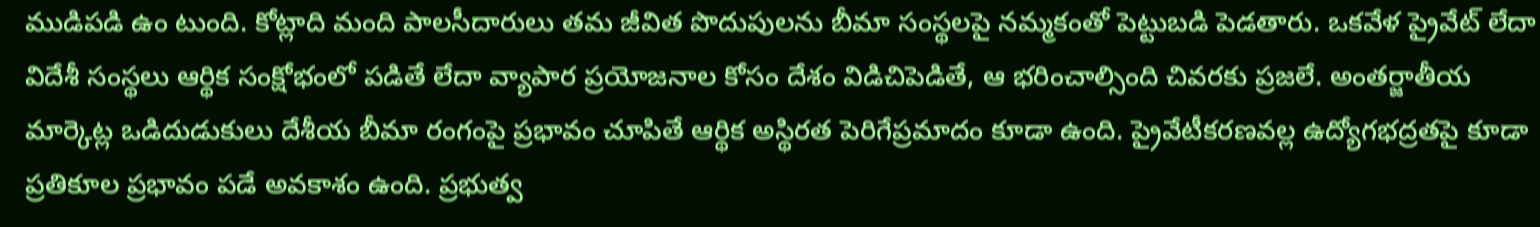ముడిపడి ఉం టుంది. కోట్లాది మంది పాలసీదారులు తమ జీవిత పొదుపులను బీమా సంస్థలపై నమ్మకంతో పెట్టుబడి పెడతారు. ఒకవేళ ప్రైవేట్ లేదా విదేశీ సంస్థలు ఆర్థిక సంక్షోభంలో పడితే లేదా వ్యాపార ప్రయోజనాల కోసం దేశం విడిచిపెడితే, ఆ భరించాల్సింది చివరకు ప్రజలే. అంతర్జాతీయ మార్కెట్ల ఒడిదుడుకులు దేశీయ బీమా రంగంపై ప్రభావం చూపితే ఆర్థిక అస్థిరత పెరిగేప్రమాదం కూడా ఉంది. ప్రైవేటీకరణవల్ల ఉద్యోగభద్రతపై కూడా ప్రతికూల ప్రభావం పడే అవకాశం ఉంది. ప్రభుత్వ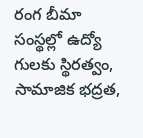రంగ బీమా సంస్థల్లో ఉద్యో గులకు స్థిరత్వం, సామాజిక భద్రత,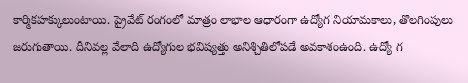కార్మికహక్కులుంటాయి. ప్రైవేట్ రంగంలో మాత్రం లాభాల ఆధారంగా ఉద్యోగ నియామకాలు, తొలగింపులు జరుగుతాయి. దీనివల్ల వేలాది ఉద్యోగుల భవిష్యత్తు అనిశ్చితిలోపడే అవకాశంఉంది. ఉద్యో గ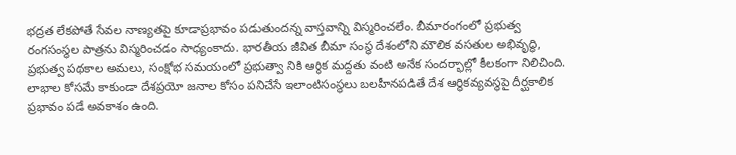భద్రత లేకపోతే సేవల నాణ్యతపై కూడాప్రభావం పడుతుందన్న వాస్తవాన్ని విస్మరించలేం. బీమారంగంలో ప్రభుత్వ రంగసంస్థల పాత్రను విస్మరించడం సాధ్యంకాదు. భారతీయ జీవిత బీమా సంస్థ దేశంలోని మౌలిక వసతుల అభివృద్ధి, ప్రభుత్వ పథకాల అమలు, సంక్షోభ సమయంలో ప్రభుత్వా నికి ఆర్థిక మద్దతు వంటి అనేక సందర్భాల్లో కీలకంగా నిలిచింది. లాభాల కోసమే కాకుండా దేశప్రయో జనాల కోసం పనిచేసే ఇలాంటిసంస్థలు బలహీనపడితే దేశ ఆర్థికవ్యవస్థపై దీర్ఘకాలిక ప్రభావం పడే అవకాశం ఉంది.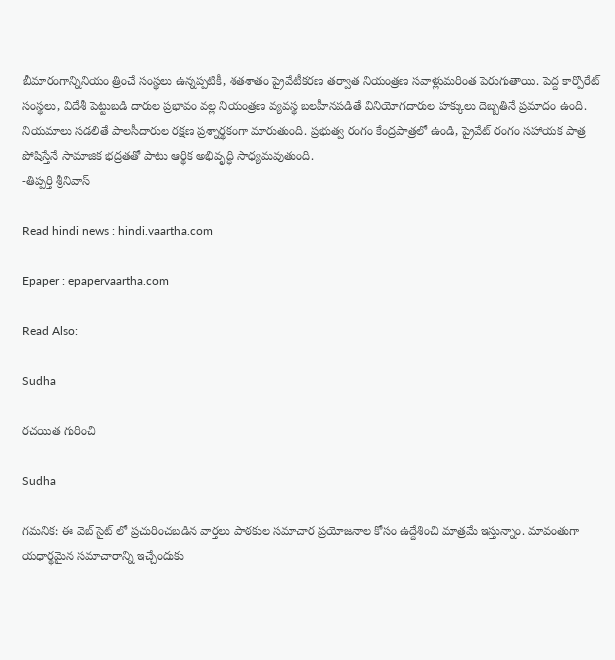బీమారంగాన్నినియం త్రించే సంస్థలు ఉన్నప్పటికీ, శతశాతం ప్రైవేటీకరణ తర్వాత నియంత్రణ సవాళ్లుమరింత పెరుగుతాయి. పెద్ద కార్పొరేట్ సంస్థలు, విదేశీ పెట్టుబడి దారుల ప్రభావం వల్ల నియంత్రణ వ్యవస్థ బలహీనపడితే వినియోగదారుల హక్కులు దెబ్బతినే ప్రమాదం ఉంది. నియమాలు సడలితే పాలసీదారుల రక్షణ ప్రశ్నార్థకంగా మారుతుంది. ప్రభుత్వ రంగం కేంద్రపాత్రలో ఉండి, ప్రైవేట్ రంగం సహాయక పాత్ర పోషిస్తేనే సామాజిక భద్రతతో పాటు ఆర్థిక అభివృద్ధి సాధ్యమవుతుంది.
-తిప్పర్తి శ్రీనివాస్

Read hindi news : hindi.vaartha.com

Epaper : epapervaartha.com

Read Also:

Sudha

రచయిత గురించి

Sudha

గమనిక: ఈ వెబ్ సైట్ లో ప్రచురించబడిన వార్తలు పాఠకుల సమాచార ప్రయోజనాల కోసం ఉద్దేశించి మాత్రమే ఇస్తున్నాం. మావంతుగా యధార్థమైన సమాచారాన్ని ఇచ్చేందుకు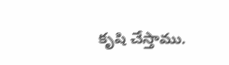కృషి చేస్తాము.